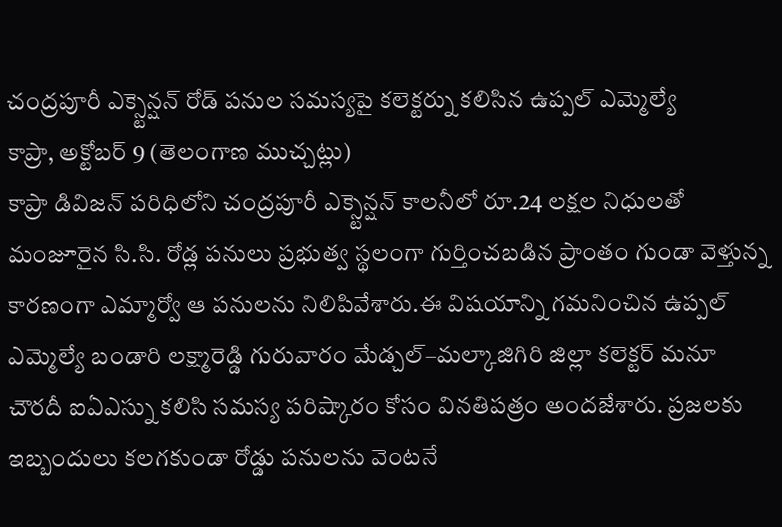చంద్రపూరీ ఎక్స్టెన్షన్ రోడ్ పనుల సమస్యపై కలెక్టర్ను కలిసిన ఉప్పల్ ఎమ్మెల్యే
కాప్రా, అక్టోబర్ 9 (తెలంగాణ ముచ్చట్లు)
కాప్రా డివిజన్ పరిధిలోని చంద్రపూరీ ఎక్స్టెన్షన్ కాలనీలో రూ.24 లక్షల నిధులతో మంజూరైన సి.సి. రోడ్ల పనులు ప్రభుత్వ స్థలంగా గుర్తించబడిన ప్రాంతం గుండా వెళ్తున్న కారణంగా ఎమ్మార్వో ఆ పనులను నిలిపివేశారు.ఈ విషయాన్ని గమనించిన ఉప్పల్ ఎమ్మెల్యే బండారి లక్ష్మారెడ్డి గురువారం మేడ్చల్–మల్కాజిగిరి జిల్లా కలెక్టర్ మనూ చౌరదీ ఐఏఎస్ను కలిసి సమస్య పరిష్కారం కోసం వినతిపత్రం అందజేశారు. ప్రజలకు ఇబ్బందులు కలగకుండా రోడ్డు పనులను వెంటనే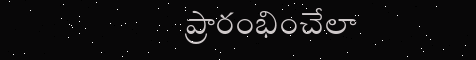ప్రారంభించేలా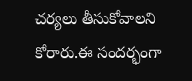చర్యలు తీసుకోవాలని కోరారు.ఈ సందర్భంగా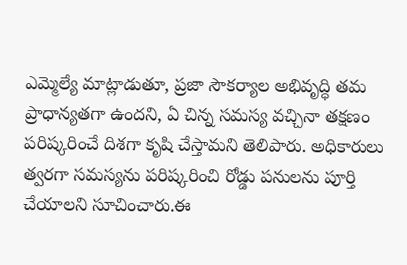ఎమ్మెల్యే మాట్లాడుతూ, ప్రజా సౌకర్యాల అభివృద్ధి తమ ప్రాధాన్యతగా ఉందని, ఏ చిన్న సమస్య వచ్చినా తక్షణం పరిష్కరించే దిశగా కృషి చేస్తామని తెలిపారు. అధికారులు త్వరగా సమస్యను పరిష్కరించి రోడ్డు పనులను పూర్తి చేయాలని సూచించారు.ఈ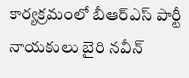కార్యక్రమంలో బీఆర్ఎస్ పార్టీ నాయకులు బైరి నవీన్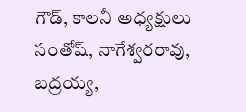గౌడ్, కాలనీ అధ్యక్షులు సంతోష్, నాగేశ్వరరావు, బద్రయ్య,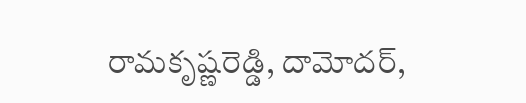రామకృష్ణరెడ్డి, దామోదర్,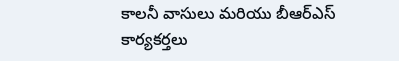కాలనీ వాసులు మరియు బీఆర్ఎస్ కార్యకర్తలు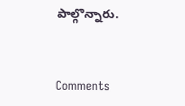పాల్గొన్నారు.


Comments